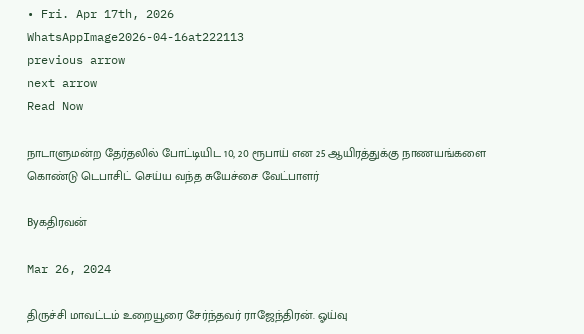• Fri. Apr 17th, 2026
WhatsAppImage2026-04-16at222113
previous arrow
next arrow
Read Now

நாடாளுமன்ற தேர்தலில் போட்டியிட 10, 20 ரூபாய் என 25 ஆயிரத்துக்கு நாணயங்களை கொண்டு டெபாசிட் செய்ய வந்த சுயேச்சை வேட்பாளர்

Byகதிரவன்

Mar 26, 2024

திருச்சி மாவட்டம் உறையூரை சேர்ந்தவர் ராஜேந்திரன். ஓய்வு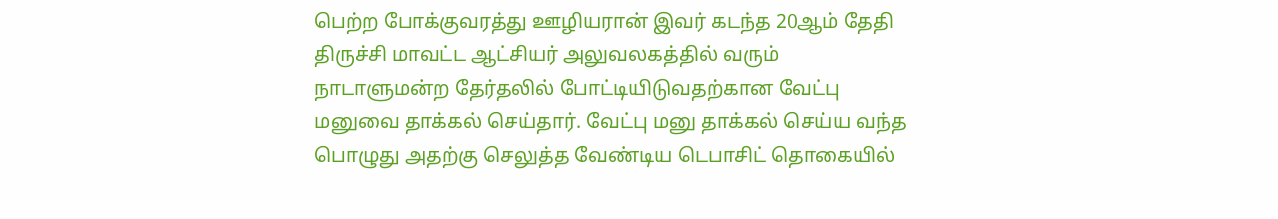பெற்ற போக்குவரத்து ஊழியரான் இவர் கடந்த 20ஆம் தேதி திருச்சி மாவட்ட ஆட்சியர் அலுவலகத்தில் வரும் நாடாளுமன்ற தேர்தலில் போட்டியிடுவதற்கான வேட்பு மனுவை தாக்கல் செய்தார். வேட்பு மனு தாக்கல் செய்ய வந்த பொழுது அதற்கு செலுத்த வேண்டிய டெபாசிட் தொகையில்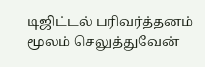டிஜிட்டல் பரிவர்த்தனம் மூலம் செலுத்துவேன்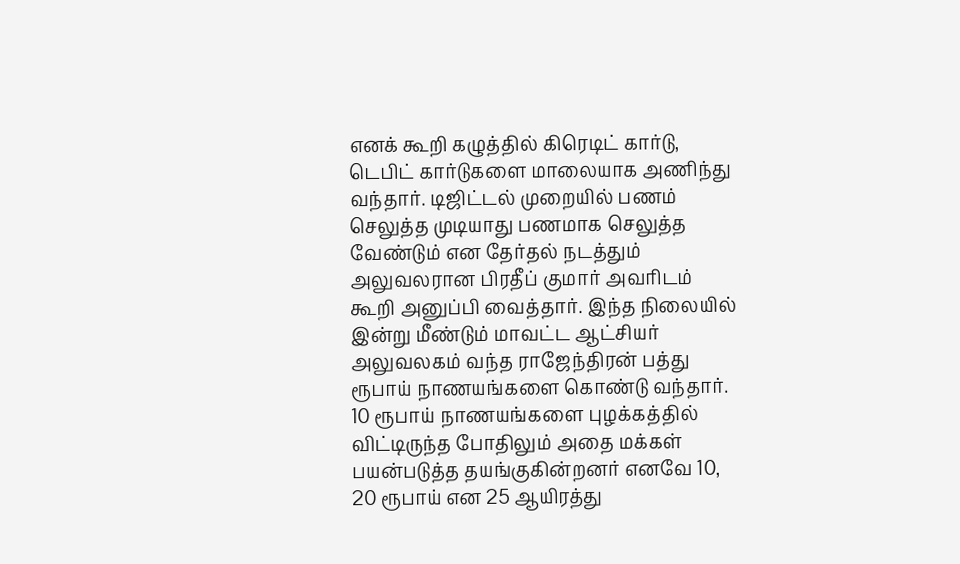எனக் கூறி கழுத்தில் கிரெடிட் கார்டு, டெபிட் கார்டுகளை மாலையாக அணிந்து வந்தார். டிஜிட்டல் முறையில் பணம் செலுத்த முடியாது பணமாக செலுத்த வேண்டும் என தேர்தல் நடத்தும் அலுவலரான பிரதீப் குமார் அவரிடம் கூறி அனுப்பி வைத்தார். இந்த நிலையில் இன்று மீண்டும் மாவட்ட ஆட்சியர் அலுவலகம் வந்த ராஜேந்திரன் பத்து ரூபாய் நாணயங்களை கொண்டு வந்தார். 10 ரூபாய் நாணயங்களை புழக்கத்தில் விட்டிருந்த போதிலும் அதை மக்கள் பயன்படுத்த தயங்குகின்றனர் எனவே 10, 20 ரூபாய் என 25 ஆயிரத்து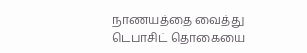நாணயத்தை வைத்து டெபாசிட் தொகையை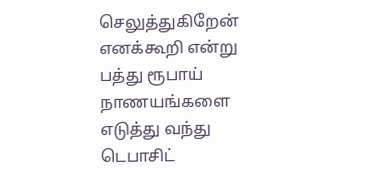செலுத்துகிறேன் எனக்கூறி என்று பத்து ரூபாய் நாணயங்களை எடுத்து வந்து டெபாசிட்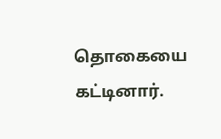தொகையை கட்டினார்.